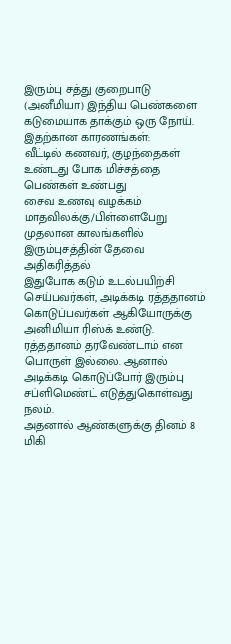இரும்பு சத்து குறைபாடு (அனீமியா) இந்திய பெண்களை கடுமையாக தாக்கும் ஒரு நோய். இதற்கான காரணங்கள்:
வீட்டில் கணவர், குழந்தைகள் உண்டது போக மிச்சத்தை பெண்கள் உண்பது
சைவ உணவு வழக்கம்
மாதவிலக்கு/பிள்ளைபேறு முதலான காலங்களில் இரும்புசத்தின் தேவை அதிகரித்தல்
இதுபோக கடும் உடல்பயிற்சி செய்பவர்கள், அடிக்கடி ரத்ததானம் கொடுப்பவர்கள் ஆகியோருக்கு அனிமியா ரிஸ்க் உண்டு. ரத்ததானம் தரவேண்டாம் என பொருள் இல்லை. ஆனால் அடிக்கடி கொடுப்போர் இரும்பு சப்ளிமெண்ட் எடுத்துகொள்வது நலம்.
அதனால் ஆண்களுக்கு தினம் 8 மிகி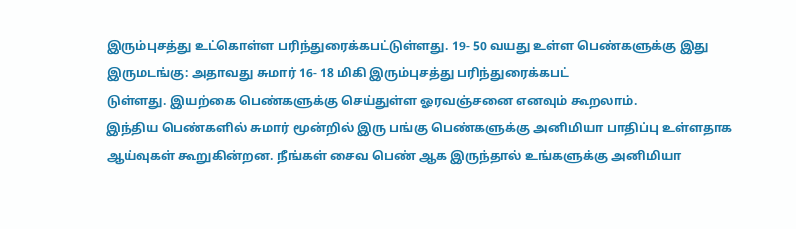இரும்புசத்து உட்கொள்ள பரிந்துரைக்கபட்டுள்ளது. 19- 50 வயது உள்ள பெண்களுக்கு இது இருமடங்கு: அதாவது சுமார் 16- 18 மிகி இரும்புசத்து பரிந்துரைக்கபட்
டுள்ளது. இயற்கை பெண்களுக்கு செய்துள்ள ஓரவஞ்சனை எனவும் கூறலாம்.
இந்திய பெண்களில் சுமார் மூன்றில் இரு பங்கு பெண்களுக்கு அனிமியா பாதிப்பு உள்ளதாக ஆய்வுகள் கூறுகின்றன. நீங்கள் சைவ பெண் ஆக இருந்தால் உங்களுக்கு அனிமியா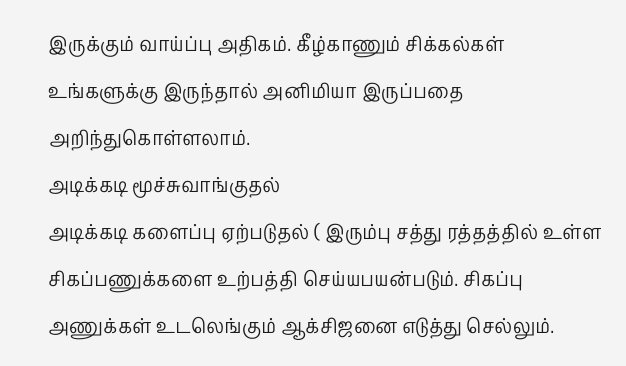இருக்கும் வாய்ப்பு அதிகம். கீழ்காணும் சிக்கல்கள் உங்களுக்கு இருந்தால் அனிமியா இருப்பதை அறிந்துகொள்ளலாம்.
அடிக்கடி மூச்சுவாங்குதல்
அடிக்கடி களைப்பு ஏற்படுதல் ( இரும்பு சத்து ரத்தத்தில் உள்ள சிகப்பணுக்களை உற்பத்தி செய்யபயன்படும். சிகப்பு அணுக்கள் உடலெங்கும் ஆக்சிஜனை எடுத்து செல்லும்.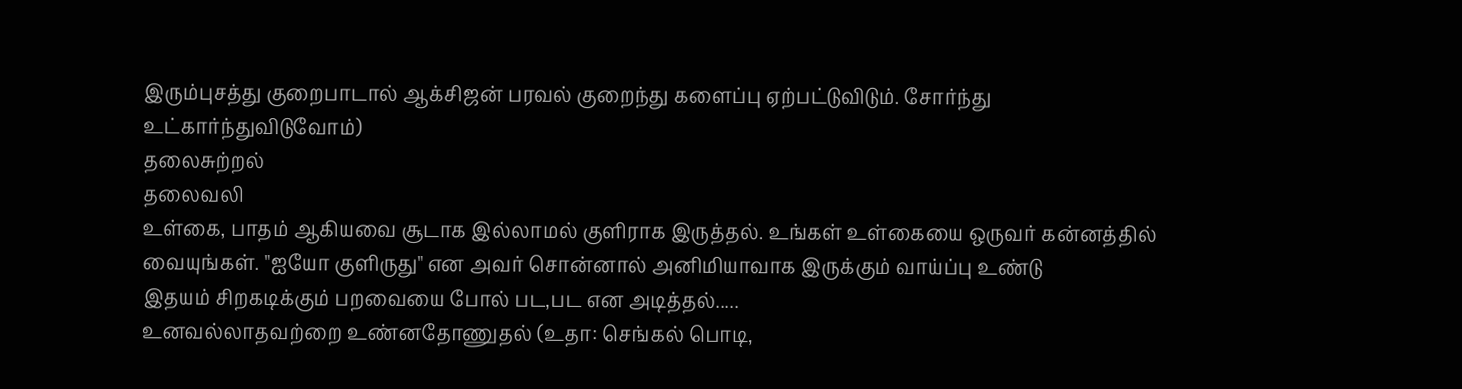இரும்புசத்து குறைபாடால் ஆக்சிஜன் பரவல் குறைந்து களைப்பு ஏற்பட்டுவிடும். சோர்ந்து உட்கார்ந்துவிடுவோம்)
தலைசுற்றல்
தலைவலி
உள்கை, பாதம் ஆகியவை சூடாக இல்லாமல் குளிராக இருத்தல். உங்கள் உள்கையை ஒருவர் கன்னத்தில் வையுங்கள். "ஐயோ குளிருது" என அவர் சொன்னால் அனிமியாவாக இருக்கும் வாய்ப்பு உண்டு
இதயம் சிறகடிக்கும் பறவையை போல் பட,பட என அடித்தல்.....
உனவல்லாதவற்றை உண்னதோணுதல் (உதா: செங்கல் பொடி,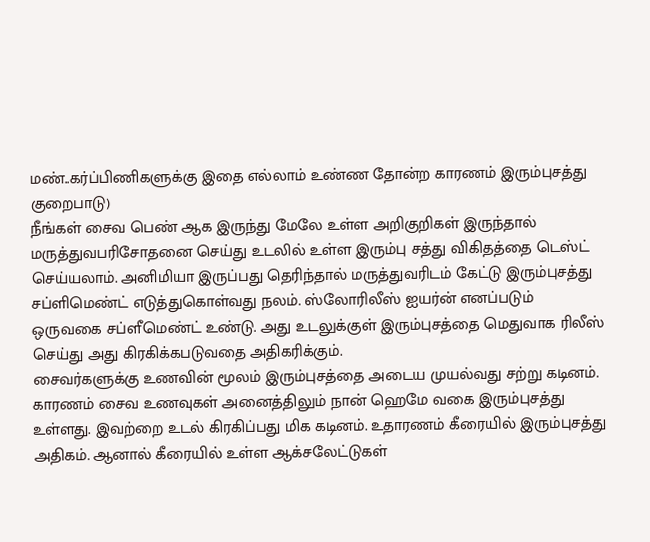மண்..கர்ப்பிணிகளுக்கு இதை எல்லாம் உண்ண தோன்ற காரணம் இரும்புசத்து குறைபாடு)
நீங்கள் சைவ பெண் ஆக இருந்து மேலே உள்ள அறிகுறிகள் இருந்தால் மருத்துவபரிசோதனை செய்து உடலில் உள்ள இரும்பு சத்து விகிதத்தை டெஸ்ட் செய்யலாம். அனிமியா இருப்பது தெரிந்தால் மருத்துவரிடம் கேட்டு இரும்புசத்து சப்ளிமெண்ட் எடுத்துகொள்வது நலம். ஸ்லோரிலீஸ் ஐயர்ன் எனப்படும் ஒருவகை சப்ளீமெண்ட் உண்டு. அது உடலுக்குள் இரும்புசத்தை மெதுவாக ரிலீஸ் செய்து அது கிரகிக்கபடுவதை அதிகரிக்கும்.
சைவர்களுக்கு உணவின் மூலம் இரும்புசத்தை அடைய முயல்வது சற்று கடினம். காரணம் சைவ உணவுகள் அனைத்திலும் நான் ஹெமே வகை இரும்புசத்து உள்ளது. இவற்றை உடல் கிரகிப்பது மிக கடினம். உதாரணம் கீரையில் இரும்புசத்து அதிகம். ஆனால் கீரையில் உள்ள ஆக்சலேட்டுகள்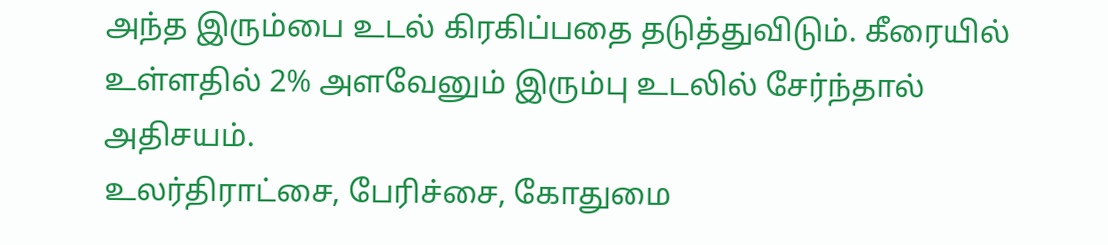அந்த இரும்பை உடல் கிரகிப்பதை தடுத்துவிடும். கீரையில் உள்ளதில் 2% அளவேனும் இரும்பு உடலில் சேர்ந்தால் அதிசயம்.
உலர்திராட்சை, பேரிச்சை, கோதுமை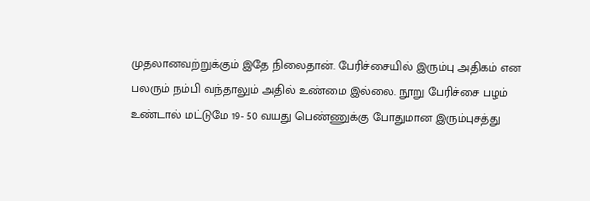முதலானவற்றுக்கும் இதே நிலைதான். பேரிச்சையில் இரும்பு அதிகம் என பலரும் நம்பி வந்தாலும் அதில் உண்மை இல்லை. நூறு பேரிச்சை பழம் உண்டால் மட்டுமே 19- 50 வயது பெண்ணுக்கு போதுமான இரும்புசத்து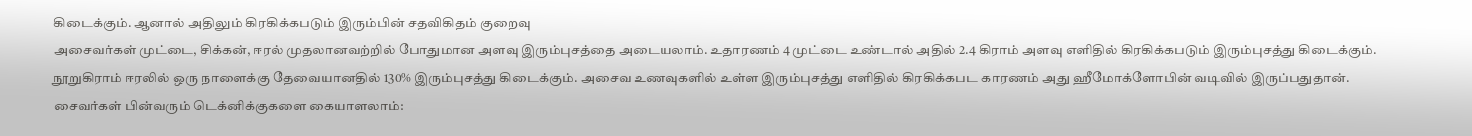கிடைக்கும். ஆனால் அதிலும் கிரகிக்கபடும் இரும்பின் சதவிகிதம் குறைவு
அசைவர்கள் முட்டை, சிக்கன், ஈரல் முதலானவற்றில் போதுமான அளவு இரும்புசத்தை அடையலாம். உதாரணம் 4 முட்டை உண்டால் அதில் 2.4 கிராம் அளவு எளிதில் கிரகிக்கபடும் இரும்புசத்து கிடைக்கும். நூறுகிராம் ஈரலில் ஒரு நாளைக்கு தேவையானதில் 130% இரும்புசத்து கிடைக்கும். அசைவ உணவுகளில் உள்ள இரும்புசத்து எளிதில் கிரகிக்கபட காரணம் அது ஹீமோக்ளோபின் வடிவில் இருப்பதுதான்.
சைவர்கள் பின்வரும் டெக்னிக்குகளை கையாளலாம்: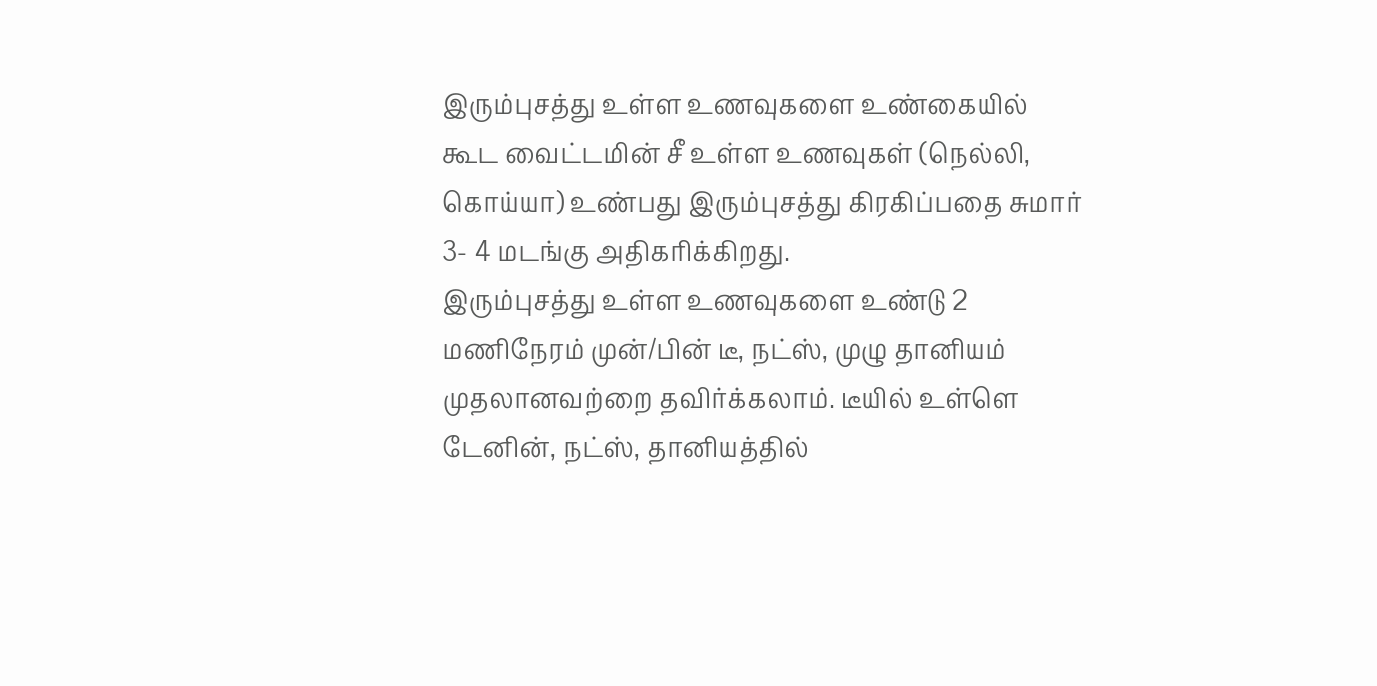இரும்புசத்து உள்ள உணவுகளை உண்கையில் கூட வைட்டமின் சீ உள்ள உணவுகள் (நெல்லி, கொய்யா) உண்பது இரும்புசத்து கிரகிப்பதை சுமார் 3- 4 மடங்கு அதிகரிக்கிறது.
இரும்புசத்து உள்ள உணவுகளை உண்டு 2 மணிநேரம் முன்/பின் டீ, நட்ஸ், முழு தானியம் முதலானவற்றை தவிர்க்கலாம். டீயில் உள்ளெ டேனின், நட்ஸ், தானியத்தில்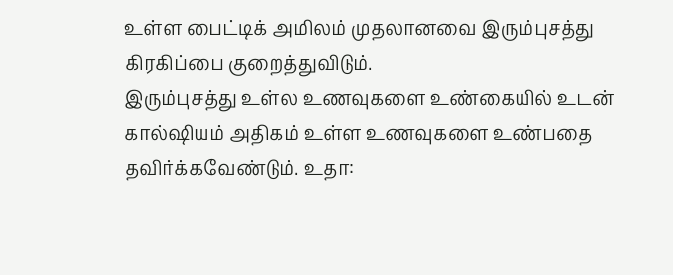உள்ள பைட்டிக் அமிலம் முதலானவை இரும்புசத்து கிரகிப்பை குறைத்துவிடும்.
இரும்புசத்து உள்ல உணவுகளை உண்கையில் உடன் கால்ஷியம் அதிகம் உள்ள உணவுகளை உண்பதை தவிர்க்கவேண்டும். உதா: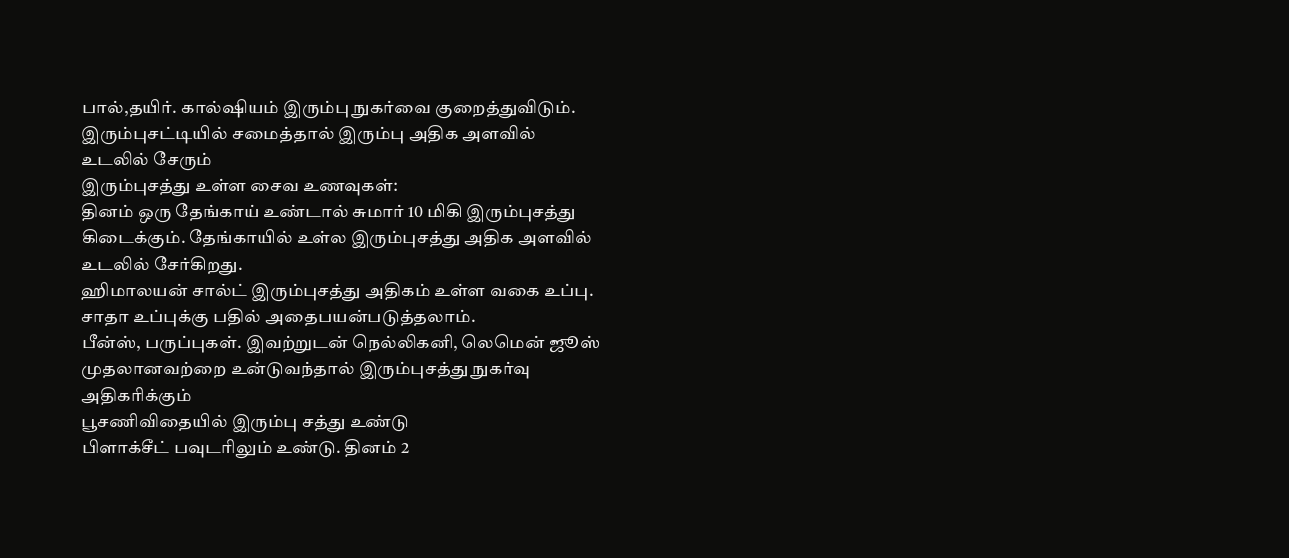பால்,தயிர். கால்ஷியம் இரும்பு நுகர்வை குறைத்துவிடும்.
இரும்புசட்டியில் சமைத்தால் இரும்பு அதிக அளவில் உடலில் சேரும்
இரும்புசத்து உள்ள சைவ உணவுகள்:
தினம் ஒரு தேங்காய் உண்டால் சுமார் 10 மிகி இரும்புசத்து கிடைக்கும். தேங்காயில் உள்ல இரும்புசத்து அதிக அளவில் உடலில் சேர்கிறது.
ஹிமாலயன் சால்ட் இரும்புசத்து அதிகம் உள்ள வகை உப்பு. சாதா உப்புக்கு பதில் அதைபயன்படுத்தலாம்.
பீன்ஸ், பருப்புகள். இவற்றுடன் நெல்லிகனி, லெமென் ஜூஸ் முதலானவற்றை உன்டுவந்தால் இரும்புசத்து நுகர்வு அதிகரிக்கும்
பூசணிவிதையில் இரும்பு சத்து உண்டு
பிளாக்சீட் பவுடரிலும் உண்டு. தினம் 2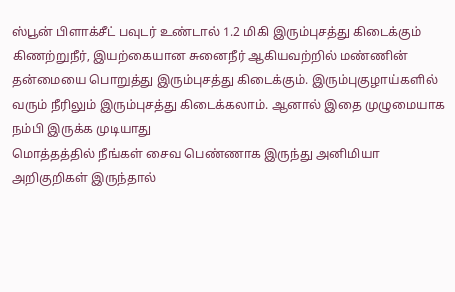ஸ்பூன் பிளாக்சீட் பவுடர் உண்டால் 1.2 மிகி இரும்புசத்து கிடைக்கும்
கிணற்றுநீர், இயற்கையான சுனைநீர் ஆகியவற்றில் மண்ணின் தன்மையை பொறுத்து இரும்புசத்து கிடைக்கும். இரும்புகுழாய்களில் வரும் நீரிலும் இரும்புசத்து கிடைக்கலாம். ஆனால் இதை முழுமையாக நம்பி இருக்க முடியாது
மொத்தத்தில் நீங்கள் சைவ பெண்ணாக இருந்து அனிமியா அறிகுறிகள் இருந்தால்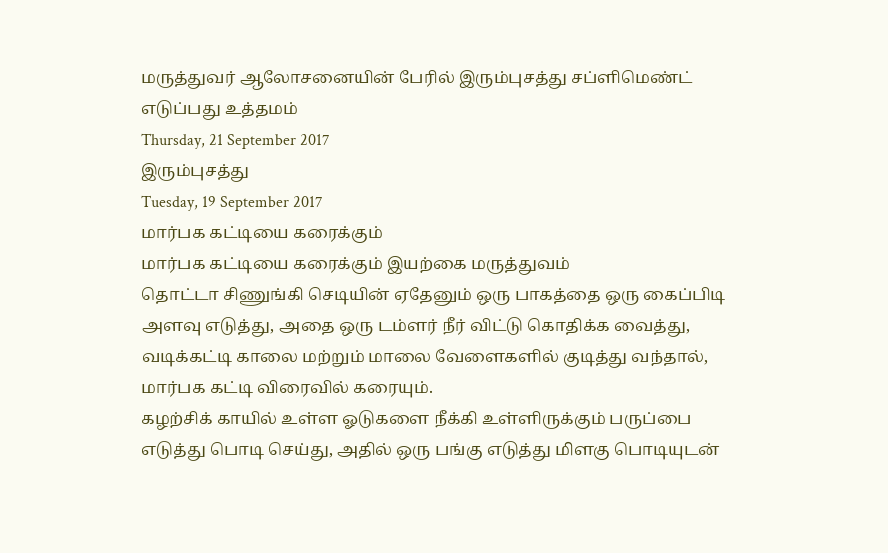மருத்துவர் ஆலோசனையின் பேரில் இரும்புசத்து சப்ளிமெண்ட் எடுப்பது உத்தமம்
Thursday, 21 September 2017
இரும்புசத்து
Tuesday, 19 September 2017
மார்பக கட்டியை கரைக்கும்
மார்பக கட்டியை கரைக்கும் இயற்கை மருத்துவம்
தொட்டா சிணுங்கி செடியின் ஏதேனும் ஒரு பாகத்தை ஒரு கைப்பிடி அளவு எடுத்து, அதை ஒரு டம்ளர் நீர் விட்டு கொதிக்க வைத்து, வடிக்கட்டி காலை மற்றும் மாலை வேளைகளில் குடித்து வந்தால், மார்பக கட்டி விரைவில் கரையும்.
கழற்சிக் காயில் உள்ள ஓடுகளை நீக்கி உள்ளிருக்கும் பருப்பை எடுத்து பொடி செய்து, அதில் ஒரு பங்கு எடுத்து மிளகு பொடியுடன்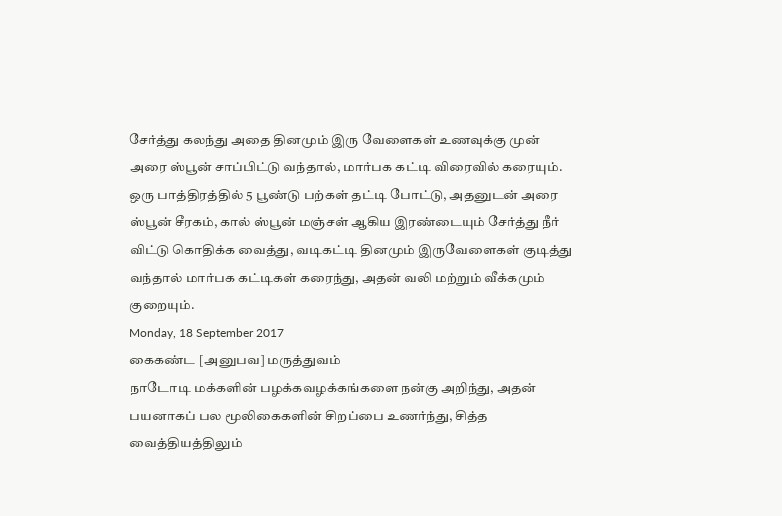சேர்த்து கலந்து அதை தினமும் இரு வேளைகள் உணவுக்கு முன் அரை ஸ்பூன் சாப்பிட்டு வந்தால், மார்பக கட்டி விரைவில் கரையும்.
ஒரு பாத்திரத்தில் 5 பூண்டு பற்கள் தட்டி போட்டு, அதனுடன் அரை ஸ்பூன் சீரகம், கால் ஸ்பூன் மஞ்சள் ஆகிய இரண்டையும் சேர்த்து நீர் விட்டு கொதிக்க வைத்து, வடிகட்டி தினமும் இருவேளைகள் குடித்து வந்தால் மார்பக கட்டிகள் கரைந்து, அதன் வலி மற்றும் வீக்கமும் குறையும்.
Monday, 18 September 2017
கைகண்ட [அனுபவ] மருத்துவம்
நாடோடி மக்களின் பழக்கவழக்கங்களை நன்கு அறிந்து, அதன் பயனாகப் பல மூலிகைகளின் சிறப்பை உணர்ந்து, சித்த வைத்தியத்திலும்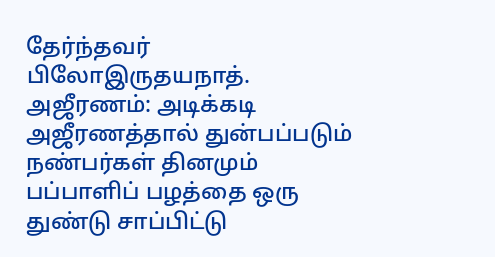தேர்ந்தவர் பிலோஇருதயநாத்.
அஜீரணம்: அடிக்கடி அஜீரணத்தால் துன்பப்படும் நண்பர்கள் தினமும் பப்பாளிப் பழத்தை ஒரு துண்டு சாப்பிட்டு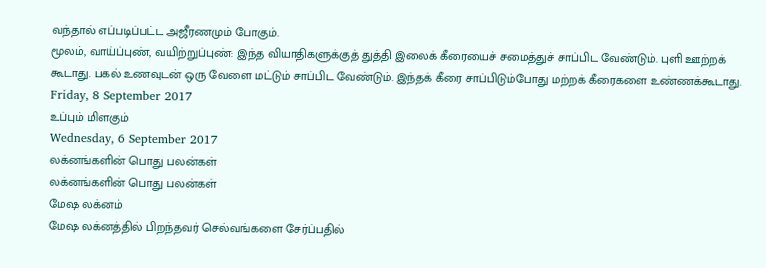வந்தால் எப்படிப்பட்ட அஜீரணமும் போகும்.
மூலம், வாய்ப்புண், வயிற்றுப்புண்: இந்த வியாதிகளுக்குத் துத்தி இலைக் கீரையைச் சமைத்துச் சாப்பிட வேண்டும். புளி ஊற்றக் கூடாது. பகல் உணவுடன் ஒரு வேளை மட்டும் சாப்பிட வேண்டும். இந்தக் கீரை சாப்பிடும்போது மற்றக் கீரைகளை உண்ணக்கூடாது.
Friday, 8 September 2017
உப்பும் மிளகும்
Wednesday, 6 September 2017
லக்னங்களின் பொது பலன்கள்
லக்னங்களின் பொது பலன்கள்
மேஷ லக்னம்
மேஷ லக்னத்தில் பிறந்தவர் செல்வங்களை சேர்ப்பதில்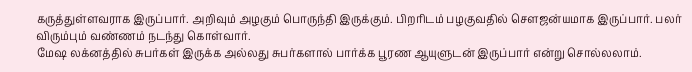கருத்துள்ளவராக இருப்பார். அறிவும் அழகும் பொருந்தி இருக்கும். பிறரிடம் பழகுவதில் சௌஜன்யமாக இருப்பார். பலர் விரும்பும் வண்ணம் நடந்து கொள்வார்.
மேஷ லக்னத்தில் சுபர்கள் இருக்க அல்லது சுபர்களால் பார்க்க பூரண ஆயுளுடன் இருப்பார் என்று சொல்லலாம்.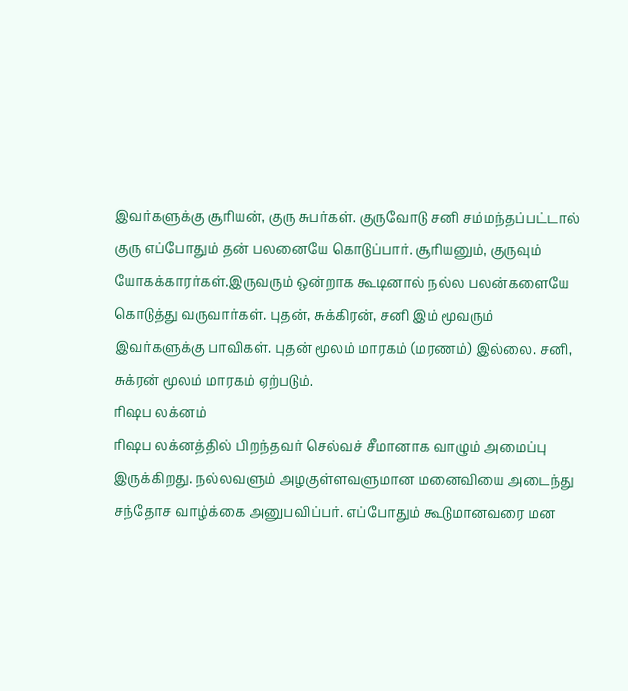இவர்களுக்கு சூரியன், குரு சுபர்கள். குருவோடு சனி சம்மந்தப்பட்டால் குரு எப்போதும் தன் பலனையே கொடுப்பார். சூரியனும், குருவும் யோகக்காரர்கள்.இருவரும் ஒன்றாக கூடினால் நல்ல பலன்களையே கொடுத்து வருவார்கள். புதன், சுக்கிரன், சனி இம் மூவரும் இவர்களுக்கு பாவிகள். புதன் மூலம் மாரகம் (மரணம்) இல்லை. சனி, சுக்ரன் மூலம் மாரகம் ஏற்படும்.
ரிஷப லக்னம்
ரிஷப லக்னத்தில் பிறந்தவர் செல்வச் சீமானாக வாழும் அமைப்பு இருக்கிறது. நல்லவளும் அழகுள்ளவளுமான மனைவியை அடைந்து சந்தோச வாழ்க்கை அனுபவிப்பர். எப்போதும் கூடுமானவரை மன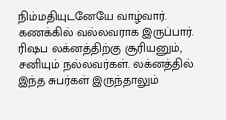நிம்மதியுடனேயே வாழ்வார். கணக்கில் வல்லவராக இருப்பார். ரிஷப லக்னத்திற்கு சூரியனும், சனியும் நல்லவர்கள். லக்னத்தில் இந்த சுபர்கள் இருந்தாலும்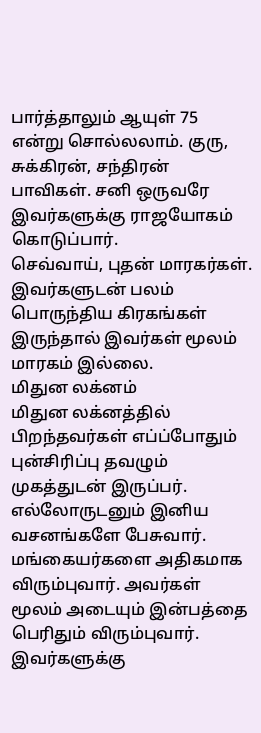பார்த்தாலும் ஆயுள் 75 என்று சொல்லலாம். குரு, சுக்கிரன், சந்திரன் பாவிகள். சனி ஒருவரே இவர்களுக்கு ராஜயோகம் கொடுப்பார்.
செவ்வாய், புதன் மாரகர்கள். இவர்களுடன் பலம் பொருந்திய கிரகங்கள் இருந்தால் இவர்கள் மூலம் மாரகம் இல்லை.
மிதுன லக்னம்
மிதுன லக்னத்தில் பிறந்தவர்கள் எப்ப்போதும் புன்சிரிப்பு தவழும் முகத்துடன் இருப்பர். எல்லோருடனும் இனிய வசனங்களே பேசுவார். மங்கையர்களை அதிகமாக விரும்புவார். அவர்கள் மூலம் அடையும் இன்பத்தை பெரிதும் விரும்புவார். இவர்களுக்கு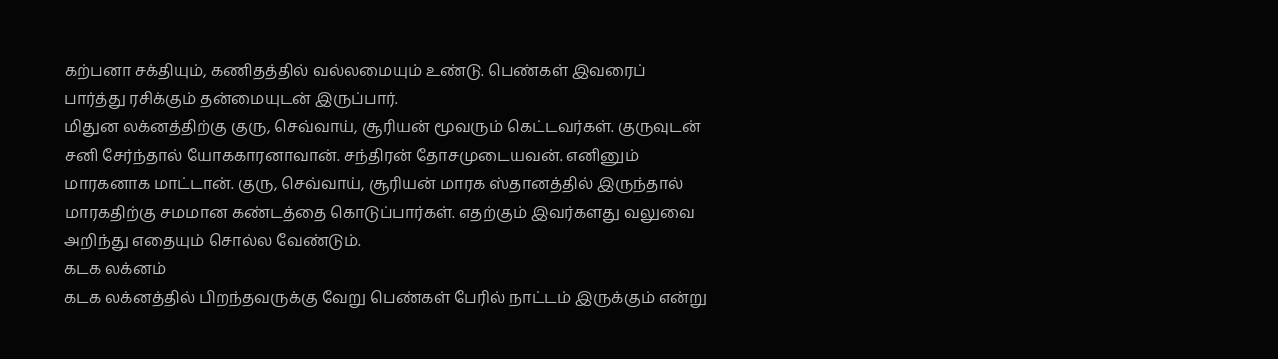கற்பனா சக்தியும், கணிதத்தில் வல்லமையும் உண்டு. பெண்கள் இவரைப் பார்த்து ரசிக்கும் தன்மையுடன் இருப்பார்.
மிதுன லக்னத்திற்கு குரு, செவ்வாய், சூரியன் மூவரும் கெட்டவர்கள். குருவுடன் சனி சேர்ந்தால் யோககாரனாவான். சந்திரன் தோசமுடையவன். எனினும் மாரகனாக மாட்டான். குரு, செவ்வாய், சூரியன் மாரக ஸ்தானத்தில் இருந்தால் மாரகதிற்கு சமமான கண்டத்தை கொடுப்பார்கள். எதற்கும் இவர்களது வலுவை அறிந்து எதையும் சொல்ல வேண்டும்.
கடக லக்னம்
கடக லக்னத்தில் பிறந்தவருக்கு வேறு பெண்கள் பேரில் நாட்டம் இருக்கும் என்று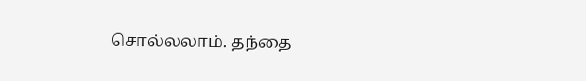சொல்லலாம். தந்தை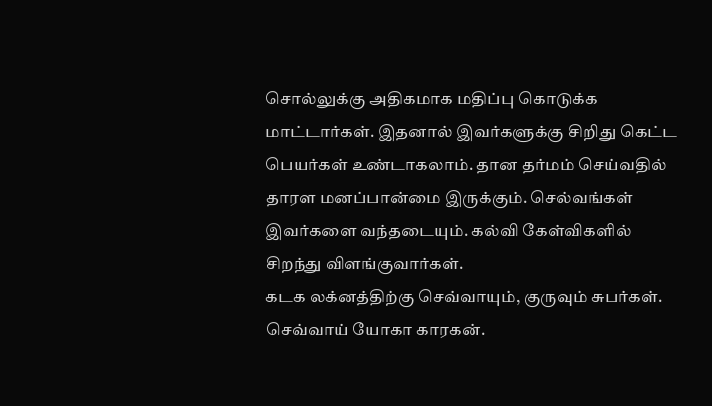சொல்லுக்கு அதிகமாக மதிப்பு கொடுக்க மாட்டார்கள். இதனால் இவர்களுக்கு சிறிது கெட்ட பெயர்கள் உண்டாகலாம். தான தர்மம் செய்வதில் தாரள மனப்பான்மை இருக்கும். செல்வங்கள் இவர்களை வந்தடையும். கல்வி கேள்விகளில் சிறந்து விளங்குவார்கள்.
கடக லக்னத்திற்கு செவ்வாயும், குருவும் சுபர்கள். செவ்வாய் யோகா காரகன்.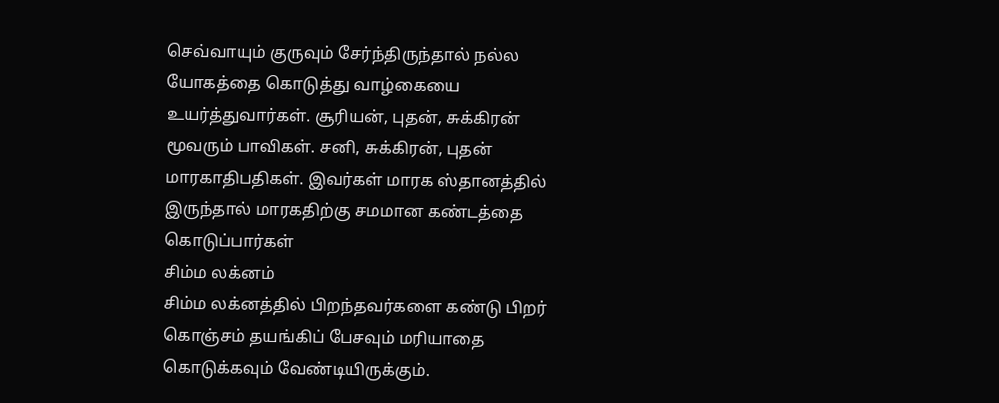செவ்வாயும் குருவும் சேர்ந்திருந்தால் நல்ல யோகத்தை கொடுத்து வாழ்கையை உயர்த்துவார்கள். சூரியன், புதன், சுக்கிரன் மூவரும் பாவிகள். சனி, சுக்கிரன், புதன் மாரகாதிபதிகள். இவர்கள் மாரக ஸ்தானத்தில் இருந்தால் மாரகதிற்கு சமமான கண்டத்தை கொடுப்பார்கள்
சிம்ம லக்னம்
சிம்ம லக்னத்தில் பிறந்தவர்களை கண்டு பிறர் கொஞ்சம் தயங்கிப் பேசவும் மரியாதை கொடுக்கவும் வேண்டியிருக்கும்.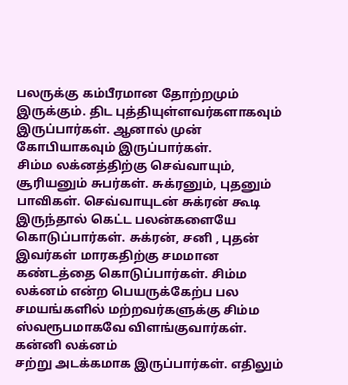பலருக்கு கம்பீரமான தோற்றமும் இருக்கும். திட புத்தியுள்ளவர்களாகவும் இருப்பார்கள். ஆனால் முன் கோபியாகவும் இருப்பார்கள்.
சிம்ம லக்னத்திற்கு செவ்வாயும், சூரியனும் சுபர்கள். சுக்ரனும், புதனும் பாவிகள். செவ்வாயுடன் சுக்ரன் கூடி இருந்தால் கெட்ட பலன்களையே கொடுப்பார்கள். சுக்ரன், சனி , புதன் இவர்கள் மாரகதிற்கு சமமான கண்டத்தை கொடுப்பார்கள். சிம்ம லக்னம் என்ற பெயருக்கேற்ப பல சமயங்களில் மற்றவர்களுக்கு சிம்ம ஸ்வரூபமாகவே விளங்குவார்கள்.
கன்னி லக்னம்
சற்று அடக்கமாக இருப்பார்கள். எதிலும்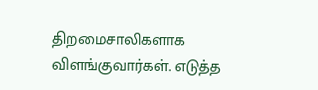திறமைசாலிகளாக விளங்குவார்கள். எடுத்த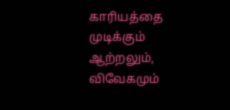காரியத்தை முடிக்கும் ஆற்றலும், விவேகமும்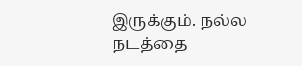இருக்கும். நல்ல நடத்தை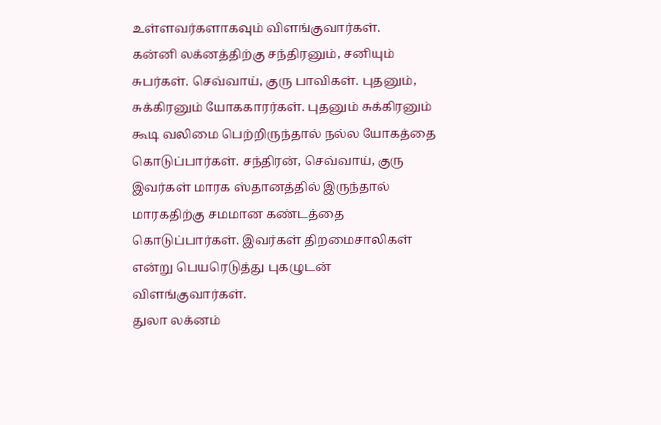உள்ளவர்களாகவும் விளங்குவார்கள்.
கன்னி லக்னத்திற்கு சந்திரனும், சனியும் சுபர்கள். செவ்வாய், குரு பாவிகள். புதனும், சுக்கிரனும் யோககாரர்கள். புதனும் சுக்கிரனும் கூடி வலிமை பெற்றிருந்தால் நல்ல யோகத்தை கொடுப்பார்கள். சந்திரன், செவ்வாய், குரு இவர்கள் மாரக ஸ்தானத்தில் இருந்தால் மாரகதிற்கு சமமான கண்டத்தை கொடுப்பார்கள். இவர்கள் திறமைசாலிகள் என்று பெயரெடுத்து புகழுடன் விளங்குவார்கள்.
துலா லக்னம்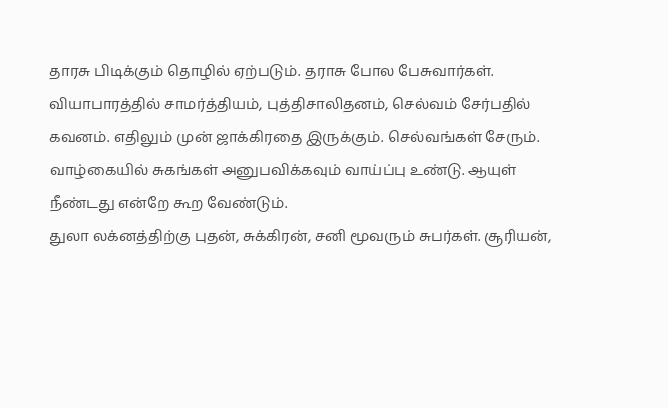தாரசு பிடிக்கும் தொழில் ஏற்படும். தராசு போல பேசுவார்கள். வியாபாரத்தில் சாமர்த்தியம், புத்திசாலிதனம், செல்வம் சேர்பதில் கவனம். எதிலும் முன் ஜாக்கிரதை இருக்கும். செல்வங்கள் சேரும். வாழ்கையில் சுகங்கள் அனுபவிக்கவும் வாய்ப்பு உண்டு. ஆயுள் நீண்டது என்றே கூற வேண்டும்.
துலா லக்னத்திற்கு புதன், சுக்கிரன், சனி மூவரும் சுபர்கள். சூரியன்,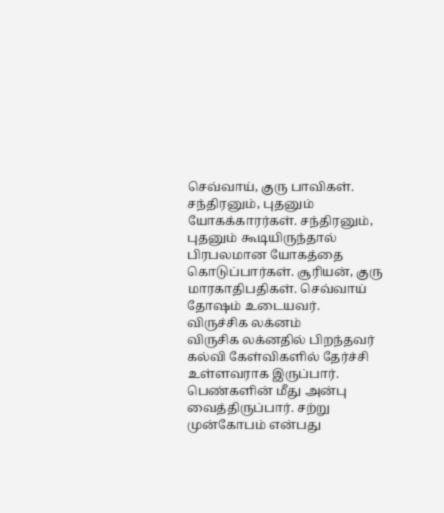செவ்வாய், குரு பாவிகள். சந்திரனும், புதனும் யோகக்காரர்கள். சந்திரனும், புதனும் கூடியிருந்தால் பிரபலமான யோகத்தை கொடுப்பார்கள். சூரியன், குரு மாரகாதிபதிகள். செவ்வாய் தோஷம் உடையவர்.
விருச்சிக லக்னம்
விருசிக லக்னதில் பிறந்தவர் கல்வி கேள்விகளில் தேர்ச்சி உள்ளவராக இருப்பார். பெண்களின் மீது அன்பு வைத்திருப்பார். சற்று முன்கோபம் என்பது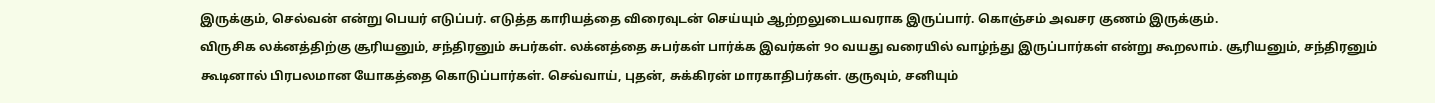இருக்கும், செல்வன் என்று பெயர் எடுப்பர். எடுத்த காரியத்தை விரைவுடன் செய்யும் ஆற்றலுடையவராக இருப்பார். கொஞ்சம் அவசர குணம் இருக்கும்.
விருசிக லக்னத்திற்கு சூரியனும், சந்திரனும் சுபர்கள். லக்னத்தை சுபர்கள் பார்க்க இவர்கள் 9௦ வயது வரையில் வாழ்ந்து இருப்பார்கள் என்று கூறலாம். சூரியனும், சந்திரனும் கூடினால் பிரபலமான யோகத்தை கொடுப்பார்கள். செவ்வாய், புதன், சுக்கிரன் மாரகாதிபர்கள். குருவும், சனியும்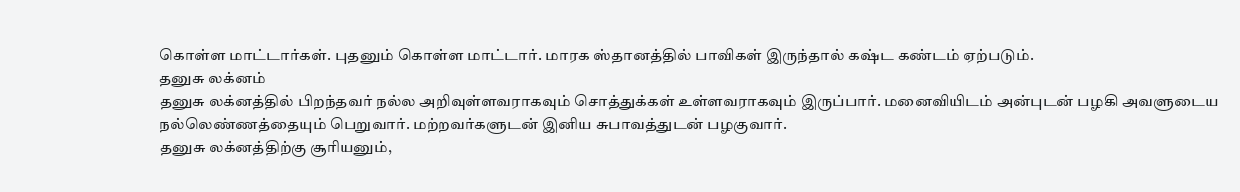கொள்ள மாட்டார்கள். புதனும் கொள்ள மாட்டார். மாரக ஸ்தானத்தில் பாவிகள் இருந்தால் கஷ்ட கண்டம் ஏற்படும்.
தனுசு லக்னம்
தனுசு லக்னத்தில் பிறந்தவர் நல்ல அறிவுள்ளவராகவும் சொத்துக்கள் உள்ளவராகவும் இருப்பார். மனைவியிடம் அன்புடன் பழகி அவளுடைய நல்லெண்ணத்தையும் பெறுவார். மற்றவர்களுடன் இனிய சுபாவத்துடன் பழகுவார்.
தனுசு லக்னத்திற்கு சூரியனும்,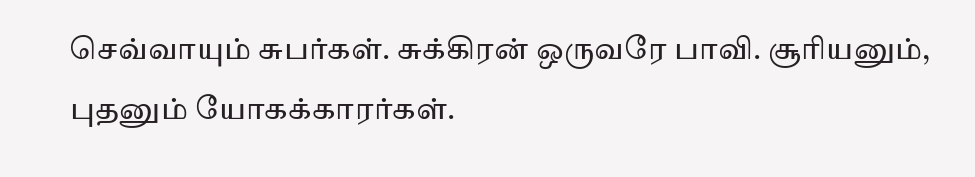செவ்வாயும் சுபர்கள். சுக்கிரன் ஒருவரே பாவி. சூரியனும், புதனும் யோகக்காரர்கள்.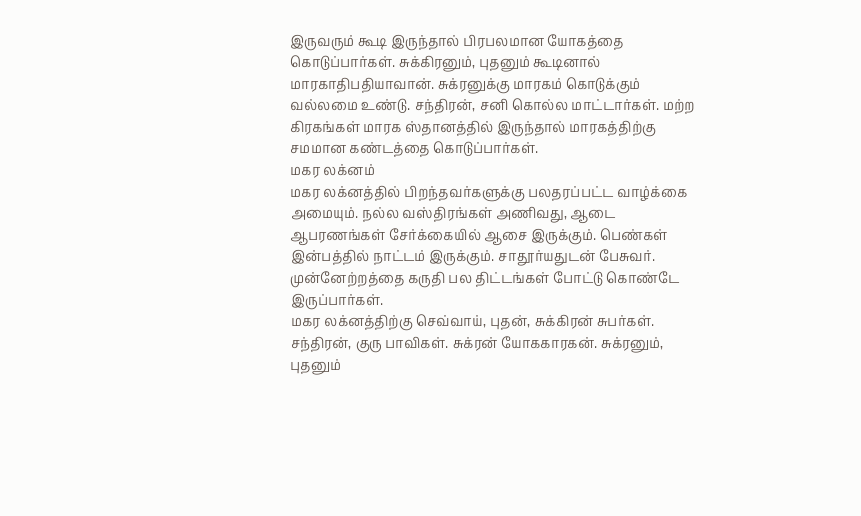இருவரும் கூடி இருந்தால் பிரபலமான யோகத்தை கொடுப்பார்கள். சுக்கிரனும், புதனும் கூடினால் மாரகாதிபதியாவான். சுக்ரனுக்கு மாரகம் கொடுக்கும் வல்லமை உண்டு. சந்திரன், சனி கொல்ல மாட்டார்கள். மற்ற கிரகங்கள் மாரக ஸ்தானத்தில் இருந்தால் மாரகத்திற்கு சமமான கண்டத்தை கொடுப்பார்கள்.
மகர லக்னம்
மகர லக்னத்தில் பிறந்தவர்களுக்கு பலதரப்பட்ட வாழ்க்கை அமையும். நல்ல வஸ்திரங்கள் அணிவது, ஆடை ஆபரணங்கள் சேர்க்கையில் ஆசை இருக்கும். பெண்கள் இன்பத்தில் நாட்டம் இருக்கும். சாதூர்யதுடன் பேசுவர். முன்னேற்றத்தை கருதி பல திட்டங்கள் போட்டு கொண்டே இருப்பார்கள்.
மகர லக்னத்திற்கு செவ்வாய், புதன், சுக்கிரன் சுபர்கள். சந்திரன், குரு பாவிகள். சுக்ரன் யோககாரகன். சுக்ரனும், புதனும்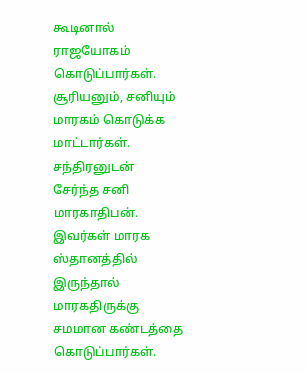கூடினால் ராஜயோகம் கொடுப்பார்கள். சூரியனும், சனியும் மாரகம் கொடுக்க மாட்டார்கள். சந்திரனுடன் சேர்ந்த சனி மாரகாதிபன். இவர்கள் மாரக ஸ்தானத்தில் இருந்தால் மாரகதிருக்கு சமமான கண்டத்தை கொடுப்பார்கள்.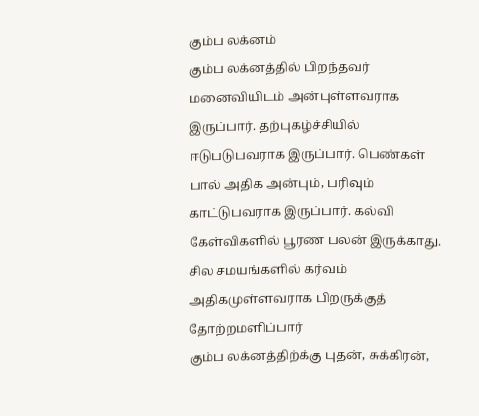கும்ப லக்னம்
கும்ப லக்னத்தில் பிறந்தவர் மனைவியிடம் அன்புள்ளவராக இருப்பார். தற்புகழ்ச்சியில் ஈடுபடுபவராக இருப்பார். பெண்கள் பால் அதிக அன்பும், பரிவும் காட்டுபவராக இருப்பார். கல்வி கேள்விகளில் பூரண பலன் இருக்காது. சில சமயங்களில் கர்வம் அதிகமுள்ளவராக பிறருக்குத் தோற்றமளிப்பார்
கும்ப லக்னத்திற்க்கு புதன், சுக்கிரன்,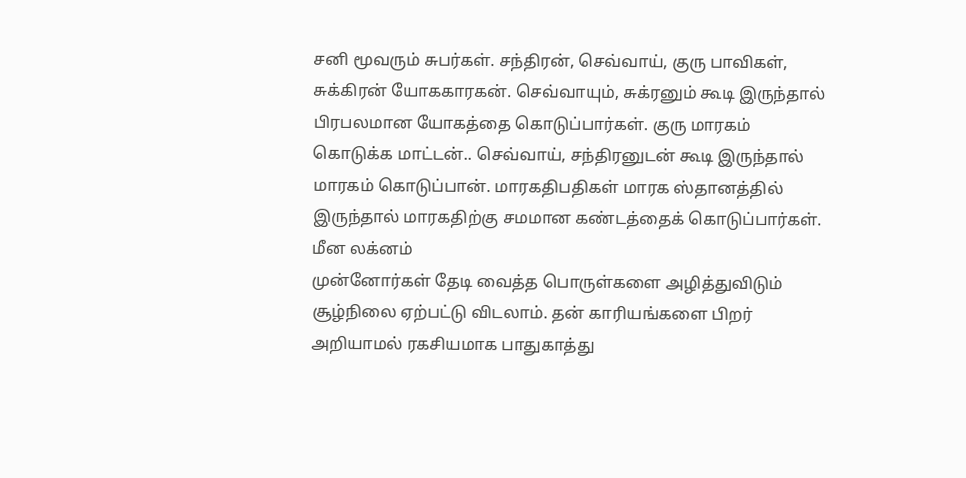சனி மூவரும் சுபர்கள். சந்திரன், செவ்வாய், குரு பாவிகள், சுக்கிரன் யோககாரகன். செவ்வாயும், சுக்ரனும் கூடி இருந்தால் பிரபலமான யோகத்தை கொடுப்பார்கள். குரு மாரகம் கொடுக்க மாட்டன்.. செவ்வாய், சந்திரனுடன் கூடி இருந்தால் மாரகம் கொடுப்பான். மாரகதிபதிகள் மாரக ஸ்தானத்தில் இருந்தால் மாரகதிற்கு சமமான கண்டத்தைக் கொடுப்பார்கள்.
மீன லக்னம்
முன்னோர்கள் தேடி வைத்த பொருள்களை அழித்துவிடும் சூழ்நிலை ஏற்பட்டு விடலாம். தன் காரியங்களை பிறர் அறியாமல் ரகசியமாக பாதுகாத்து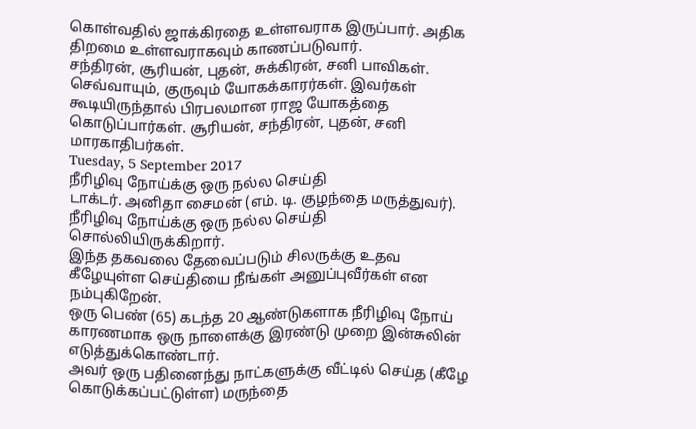கொள்வதில் ஜாக்கிரதை உள்ளவராக இருப்பார். அதிக திறமை உள்ளவராகவும் காணப்படுவார்.
சந்திரன், சூரியன், புதன், சுக்கிரன், சனி பாவிகள். செவ்வாயும், குருவும் யோகக்காரர்கள். இவர்கள் கூடியிருந்தால் பிரபலமான ராஜ யோகத்தை கொடுப்பார்கள். சூரியன், சந்திரன், புதன், சனி மாரகாதிபர்கள்.
Tuesday, 5 September 2017
நீரிழிவு நோய்க்கு ஒரு நல்ல செய்தி
டாக்டர். அனிதா சைமன் (எம். டி. குழந்தை மருத்துவர்). நீரிழிவு நோய்க்கு ஒரு நல்ல செய்தி சொல்லியிருக்கிறார்.
இந்த தகவலை தேவைப்படும் சிலருக்கு உதவ கீழேயுள்ள செய்தியை நீங்கள் அனுப்புவீர்கள் என நம்புகிறேன்.
ஒரு பெண் (65) கடந்த 20 ஆண்டுகளாக நீரிழிவு நோய் காரணமாக ஒரு நாளைக்கு இரண்டு முறை இன்சுலின் எடுத்துக்கொண்டார்.
அவர் ஒரு பதினைந்து நாட்களுக்கு வீட்டில் செய்த (கீழே கொடுக்கப்பட்டுள்ள) மருந்தை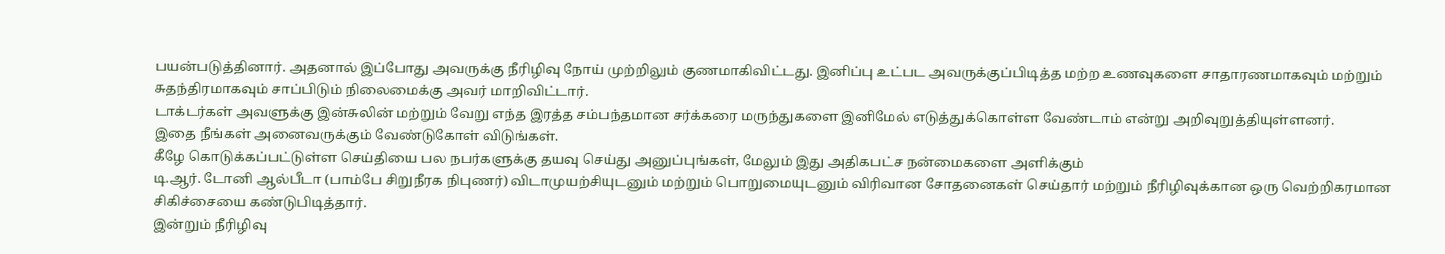பயன்படுத்தினார். அதனால் இப்போது அவருக்கு நீரிழிவு நோய் முற்றிலும் குணமாகிவிட்டது. இனிப்பு உட்பட அவருக்குப்பிடித்த மற்ற உணவுகளை சாதாரணமாகவும் மற்றும் சுதந்திரமாகவும் சாப்பிடும் நிலைமைக்கு அவர் மாறிவிட்டார்.
டாக்டர்கள் அவளுக்கு இன்சுலின் மற்றும் வேறு எந்த இரத்த சம்பந்தமான சர்க்கரை மருந்துகளை இனிமேல் எடுத்துக்கொள்ள வேண்டாம் என்று அறிவுறுத்தியுள்ளனர்.
இதை நீங்கள் அனைவருக்கும் வேண்டுகோள் விடுங்கள்.
கீழே கொடுக்கப்பட்டுள்ள செய்தியை பல நபர்களுக்கு தயவு செய்து அனுப்புங்கள், மேலும் இது அதிகபட்ச நன்மைகளை அளிக்கும்
டி.ஆர். டோனி ஆல்பீடா (பாம்பே சிறுநீரக நிபுணர்) விடாமுயற்சியுடனும் மற்றும் பொறுமையுடனும் விரிவான சோதனைகள் செய்தார் மற்றும் நீரிழிவுக்கான ஒரு வெற்றிகரமான சிகிச்சையை கண்டுபிடித்தார்.
இன்றும் நீரிழிவு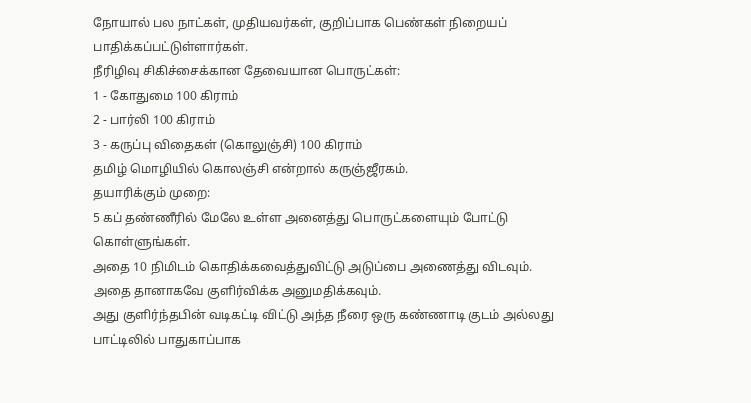நோயால் பல நாட்கள், முதியவர்கள், குறிப்பாக பெண்கள் நிறையப் பாதிக்கப்பட்டுள்ளார்கள்.
நீரிழிவு சிகிச்சைக்கான தேவையான பொருட்கள்:
1 - கோதுமை 100 கிராம்
2 - பார்லி 100 கிராம்
3 - கருப்பு விதைகள் (கொலுஞ்சி) 100 கிராம்
தமிழ் மொழியில் கொலஞ்சி என்றால் கருஞ்ஜீரகம்.
தயாரிக்கும் முறை:
5 கப் தண்ணீரில் மேலே உள்ள அனைத்து பொருட்களையும் போட்டு கொள்ளுங்கள்.
அதை 10 நிமிடம் கொதிக்கவைத்துவிட்டு அடுப்பை அணைத்து விடவும்.
அதை தானாகவே குளிர்விக்க அனுமதிக்கவும்.
அது குளிர்ந்தபின் வடிகட்டி விட்டு அந்த நீரை ஒரு கண்ணாடி குடம் அல்லது பாட்டிலில் பாதுகாப்பாக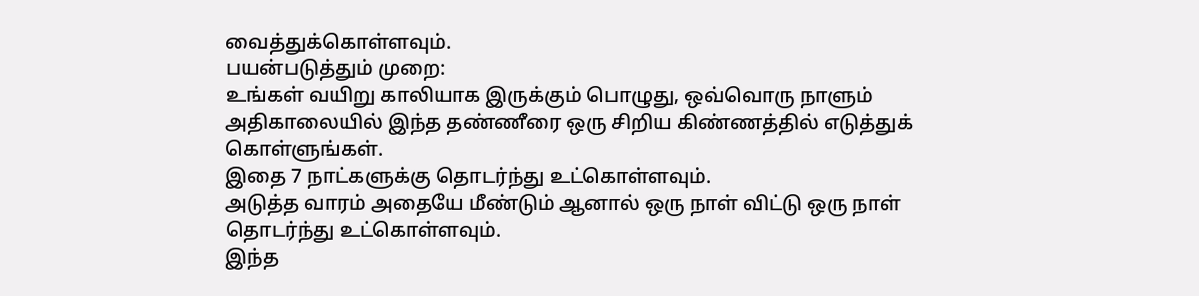வைத்துக்கொள்ளவும்.
பயன்படுத்தும் முறை:
உங்கள் வயிறு காலியாக இருக்கும் பொழுது, ஒவ்வொரு நாளும் அதிகாலையில் இந்த தண்ணீரை ஒரு சிறிய கிண்ணத்தில் எடுத்துக் கொள்ளுங்கள்.
இதை 7 நாட்களுக்கு தொடர்ந்து உட்கொள்ளவும்.
அடுத்த வாரம் அதையே மீண்டும் ஆனால் ஒரு நாள் விட்டு ஒரு நாள் தொடர்ந்து உட்கொள்ளவும்.
இந்த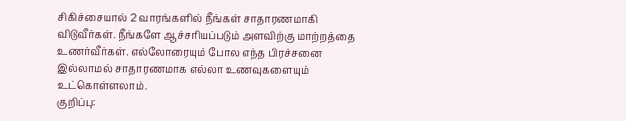சிகிச்சையால் 2 வாரங்களில் நீங்கள் சாதாரணமாகி விடுவீர்கள். நீங்களே ஆச்சரியப்படும் அளவிற்கு மாற்றத்தை உணர்வீர்கள். எல்லோரையும் போல எந்த பிரச்சனை இல்லாமல் சாதாரணமாக எல்லா உணவுகளையும் உட்கொள்ளலாம்.
குறிப்பு: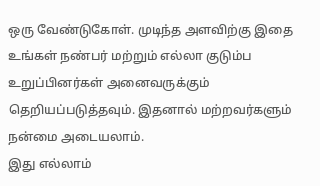ஒரு வேண்டுகோள். முடிந்த அளவிற்கு இதை உங்கள் நண்பர் மற்றும் எல்லா குடும்ப உறுப்பினர்கள் அனைவருக்கும் தெறியப்படுத்தவும். இதனால் மற்றவர்களும் நன்மை அடையலாம்.
இது எல்லாம்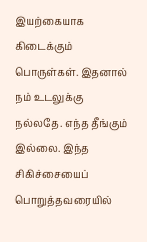இயற்கையாக கிடைக்கும் பொருள்கள். இதனால் நம் உடலுக்கு நல்லதே. எந்த தீங்கும் இல்லை. இந்த சிகிச்சையைப் பொறுத்தவரையில்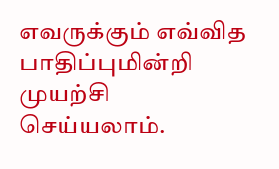எவருக்கும் எவ்வித பாதிப்புமின்றி முயற்சி செய்யலாம்.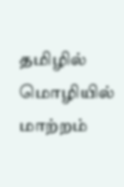தமிழில் மொழியில் மாற்றம்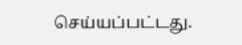செய்யப்பட்டது.